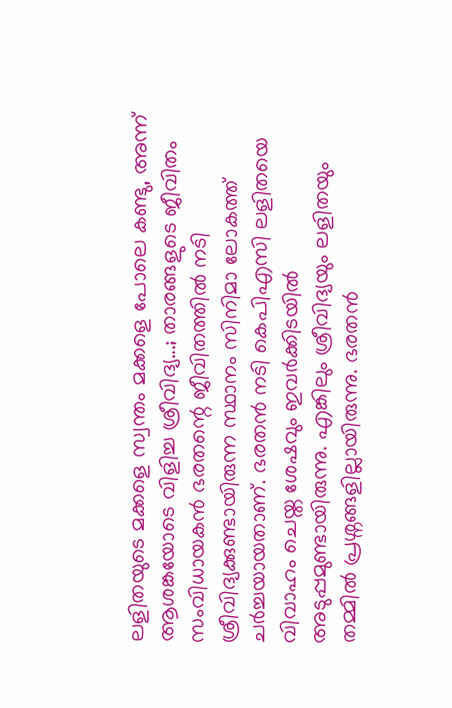ലളിതയുടെ മക്കളെ സ്വന്തം മക്കളെ പോലെ കണ്ടു, അന്ന് ആശങ്കയോടെ വിളിച്ച ശ്രീവിദ്യ...; താരങ്ങളുടെ ജീവിതം
സംവിധായകൻ ഭരതന്റെ ജീവിതത്തിൽ നടി ശ്രീവിദ്യക്കുണ്ടായിരുന്ന സ്ഥാനം സിനിമാ ലോകത്ത് ചർച്ചയായതാണ്. ഭരതൻ നടി കെപിഎസി ലളിതയെ വിവാഹം ചെയ്ത ശേഷവും ഇവർക്കിടയിൽ അടുപ്പമുണ്ടായിരുന്നു. എങ്കിലും ശ്രീവിദ്യയും ലളിതയും തമ്മിൽ പ്രശ്നങ്ങളില്ലായിരുന്നു. ഭരതൻ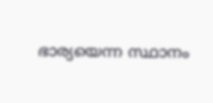ഭാര്യയെന്ന സ്ഥാനം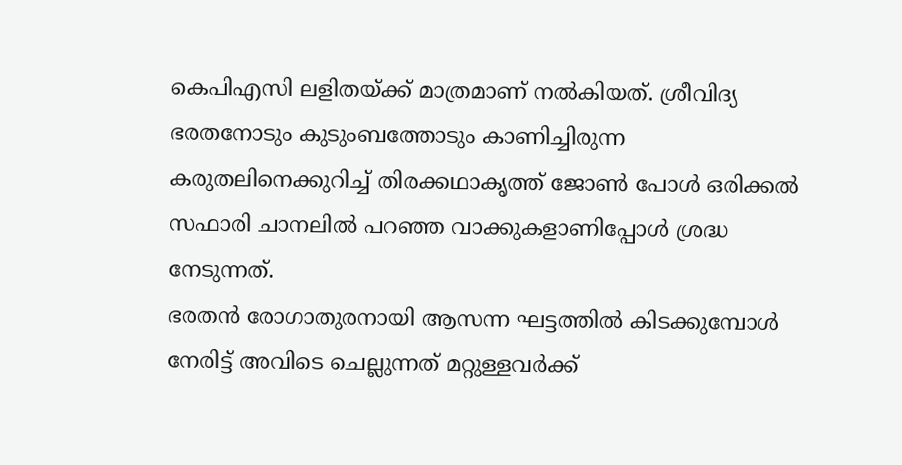കെപിഎസി ലളിതയ്ക്ക് മാത്രമാണ് നൽകിയത്. ശ്രീവിദ്യ ഭരതനോടും കുടുംബത്തോടും കാണിച്ചിരുന്ന കരുതലിനെക്കുറിച്ച് തിരക്കഥാകൃത്ത് ജോൺ പോൾ ഒരിക്കൽ സഫാരി ചാനലിൽ പറഞ്ഞ വാക്കുകളാണിപ്പോൾ ശ്രദ്ധ നേടുന്നത്.
ഭരതൻ രോഗാതുരനായി ആസന്ന ഘട്ടത്തിൽ കിടക്കുമ്പോൾ നേരിട്ട് അവിടെ ചെല്ലുന്നത് മറ്റുള്ളവർക്ക്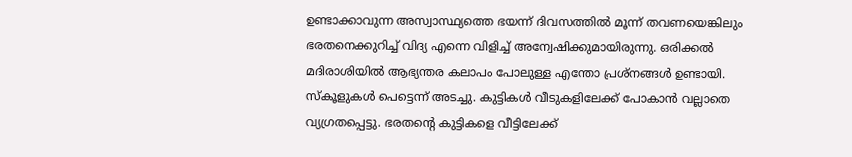ഉണ്ടാക്കാവുന്ന അസ്വാസ്ഥ്യത്തെ ഭയന്ന് ദിവസത്തിൽ മൂന്ന് തവണയെങ്കിലും ഭരതനെക്കുറിച്ച് വിദ്യ എന്നെ വിളിച്ച് അന്വേഷിക്കുമായിരുന്നു. ഒരിക്കൽ മദിരാശിയിൽ ആഭ്യന്തര കലാപം പോലുള്ള എന്തോ പ്രശ്നങ്ങൾ ഉണ്ടായി. സ്കൂളുകൾ പെട്ടെന്ന് അടച്ചു. കുട്ടികൾ വീടുകളിലേക്ക് പോകാൻ വല്ലാതെ വ്യഗ്രതപ്പെട്ടു. ഭരതന്റെ കുട്ടികളെ വീട്ടിലേക്ക്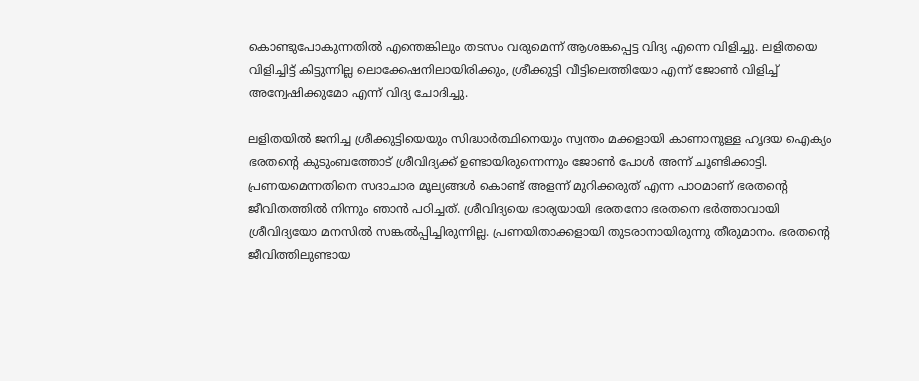കൊണ്ടുപോകുന്നതിൽ എന്തെങ്കിലും തടസം വരുമെന്ന് ആശങ്കപ്പെട്ട വിദ്യ എന്നെ വിളിച്ചു. ലളിതയെ വിളിച്ചിട്ട് കിട്ടുന്നില്ല ലൊക്കേഷനിലായിരിക്കും, ശ്രീക്കുട്ടി വീട്ടിലെത്തിയോ എന്ന് ജോൺ വിളിച്ച് അന്വേഷിക്കുമോ എന്ന് വിദ്യ ചോദിച്ചു.

ലളിതയിൽ ജനിച്ച ശ്രീക്കുട്ടിയെയും സിദ്ധാർത്ഥിനെയും സ്വന്തം മക്കളായി കാണാനുള്ള ഹൃദയ ഐക്യം ഭരതന്റെ കുടുംബത്തോട് ശ്രീവിദ്യക്ക് ഉണ്ടായിരുന്നെന്നും ജോൺ പോൾ അന്ന് ചൂണ്ടിക്കാട്ടി. പ്രണയമെന്നതിനെ സദാചാര മൂല്യങ്ങൾ കൊണ്ട് അളന്ന് മുറിക്കരുത് എന്ന പാഠമാണ് ഭരതന്റെ ജീവിതത്തിൽ നിന്നും ഞാൻ പഠിച്ചത്. ശ്രീവിദ്യയെ ഭാര്യയായി ഭരതനോ ഭരതനെ ഭർത്താവായി ശ്രീവിദ്യയോ മനസിൽ സങ്കൽപ്പിച്ചിരുന്നില്ല. പ്രണയിതാക്കളായി തുടരാനായിരുന്നു തീരുമാനം. ഭരതന്റെ ജീവിത്തിലുണ്ടായ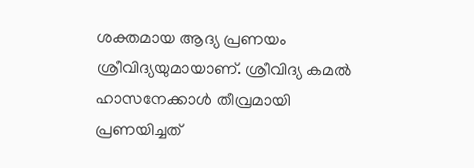ശക്തമായ ആദ്യ പ്രണയം ശ്രീവിദ്യയുമായാണ്. ശ്രീവിദ്യ കമൽ ഹാസനേക്കാൾ തീവ്രമായി പ്രണയിച്ചത്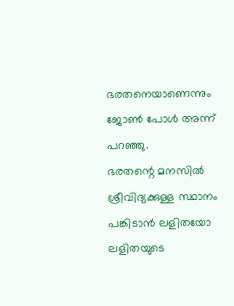ഭരതനെയാണെന്നും ജോൺ പോൾ അന്ന് പറഞ്ഞു.
ഭരതന്റെ മനസിൽ ശ്രീവിദ്യക്കുള്ള സ്ഥാനം പങ്കിടാൻ ലളിതയോ ലളിതയുടെ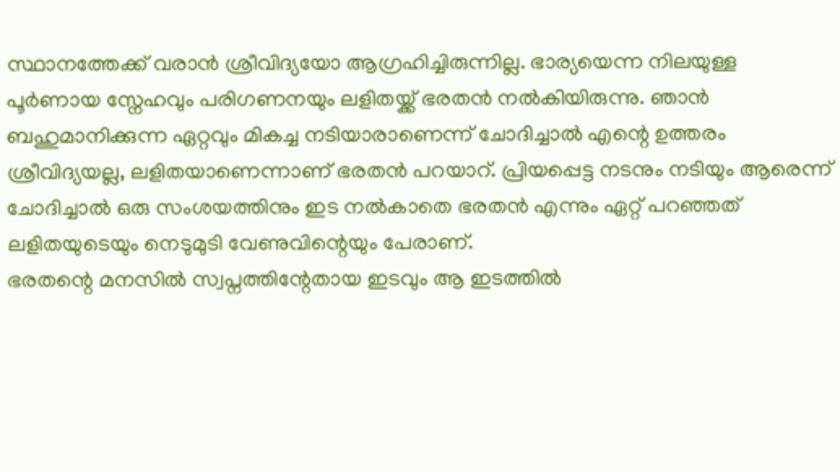സ്ഥാനത്തേക്ക് വരാൻ ശ്രീവിദ്യയോ ആഗ്രഹിച്ചിരുന്നില്ല. ഭാര്യയെന്ന നിലയുള്ള പൂർണായ സ്നേഹവും പരിഗണനയും ലളിതയ്ക്ക് ഭരതൻ നൽകിയിരുന്നു. ഞാൻ ബഹുമാനിക്കുന്ന ഏറ്റവും മികച്ച നടിയാരാണെന്ന് ചോദിച്ചാൽ എന്റെ ഉത്തരം ശ്രീവിദ്യയല്ല, ലളിതയാണെന്നാണ് ഭരതൻ പറയാറ്. പ്രിയപ്പെട്ട നടനും നടിയും ആരെന്ന് ചോദിച്ചാൽ ഒരു സംശയത്തിനും ഇട നൽകാതെ ഭരതൻ എന്നും ഏറ്റ് പറഞ്ഞത് ലളിതയുടെയും നെടുമുടി വേണുവിന്റെയും പേരാണ്.
ഭരതന്റെ മനസിൽ സ്വപ്നത്തിന്റേതായ ഇടവും ആ ഇടത്തിൽ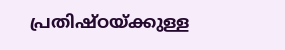പ്രതിഷ്ഠയ്ക്കുള്ള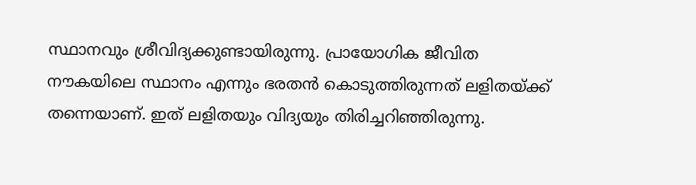സ്ഥാനവും ശ്രീവിദ്യക്കുണ്ടായിരുന്നു. പ്രായോഗിക ജീവിത നൗകയിലെ സ്ഥാനം എന്നും ഭരതൻ കൊടുത്തിരുന്നത് ലളിതയ്ക്ക് തന്നെയാണ്. ഇത് ലളിതയും വിദ്യയും തിരിച്ചറിഞ്ഞിരുന്നു.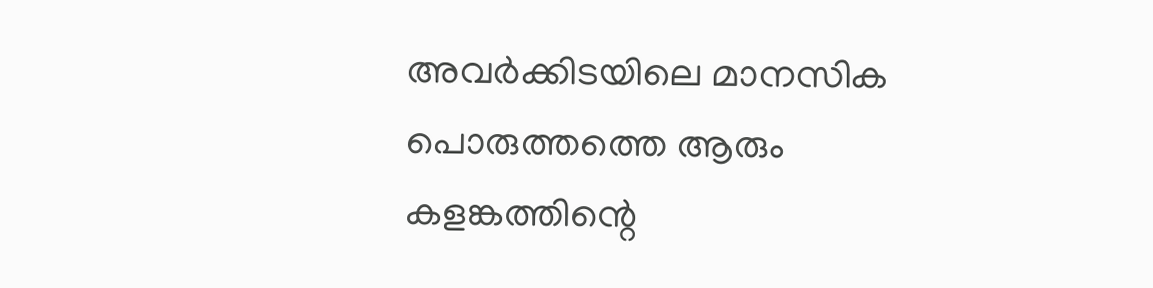അവർക്കിടയിലെ മാനസിക പൊരുത്തത്തെ ആരും കളങ്കത്തിന്റെ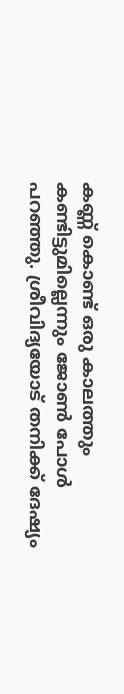കണ്ണ് കൊണ്ട് ഒരു കാലത്തും കണ്ടിട്ടുമില്ലെന്നും ജോൺ പോൾ പറഞ്ഞു. ശ്രീവിദ്യയോട് തനിക്ക് ദേഷ്യം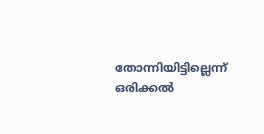തോന്നിയിട്ടില്ലെന്ന് ഒരിക്കൽ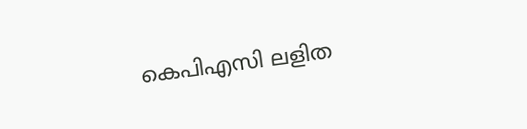കെപിഎസി ലളിത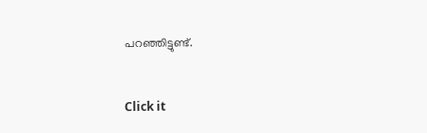പറഞ്ഞിട്ടുണ്ട്.


Click it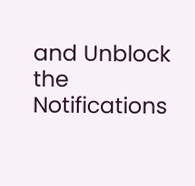and Unblock the Notifications